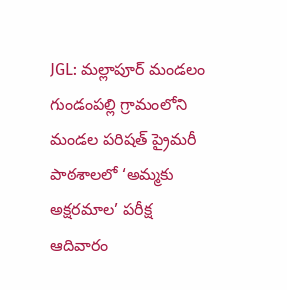JGL: మల్లాపూర్ మండలం గుండంపల్లి గ్రామంలోని మండల పరిషత్ ప్రైమరీ పాఠశాలలో ‘అమ్మకు అక్షరమాల’ పరీక్ష ఆదివారం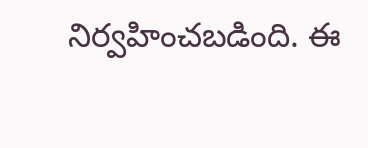నిర్వహించబడింది. ఈ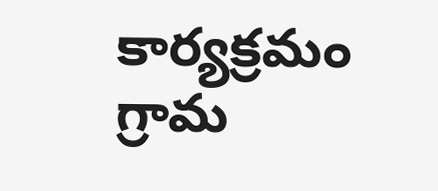కార్యక్రమం గ్రామ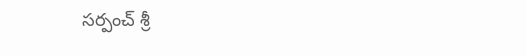సర్పంచ్ శ్రీ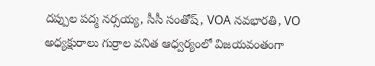దప్పుల పద్మ నర్సయ్య, సీసీ సంతోష్, VOA నవభారతి, VO అధ్యక్షురాలు గుర్రాల వనిత ఆధ్వర్యంలో విజయవంతంగా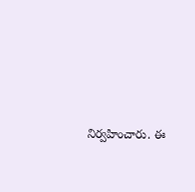నిర్వహించారు. ఈ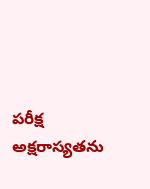పరీక్ష అక్షరాస్యతను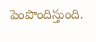పెంపొందిస్తుంది.